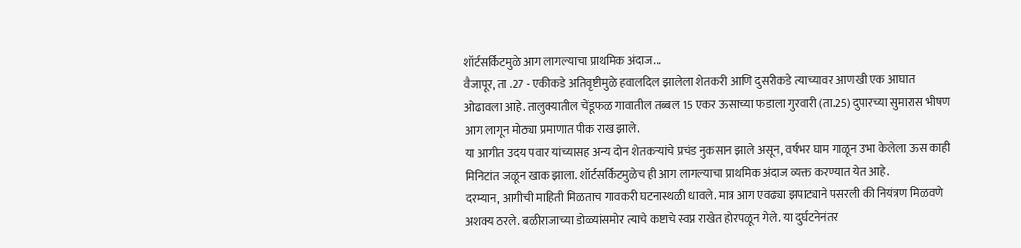शॉर्टसर्किटमुळे आग लागल्याचा प्राथमिक अंदाज...
वैजापूर, ता .27 - एकीकडे अतिवृष्टीमुळे हवालदिल झालेला शेतकरी आणि दुसरीकडे त्याच्यावर आणखी एक आघात ओढावला आहे. तालुक्यातील चेंडूफळ गावातील तब्बल 15 एकर ऊसाच्या फडाला गुरवारी (ता.25) दुपारच्या सुमारास भीषण आग लागून मोठ्या प्रमाणात पीक राख झाले.
या आगीत उदय पवार यांच्यासह अन्य दोन शेतकऱ्यांचे प्रचंड नुकसान झाले असून, वर्षभर घाम गाळून उभा केलेला ऊस काही मिनिटांत जळून खाक झाला. शॉर्टसर्किटमुळेच ही आग लागल्याचा प्राथमिक अंदाज व्यक्त करण्यात येत आहे.
दरम्यान, आगीची माहिती मिळताच गावकरी घटनास्थळी धावले. मात्र आग एवढ्या झपाट्याने पसरली की नियंत्रण मिळवणे अशक्य ठरले. बळीराजाच्या डोळ्यांसमोर त्याचे कष्टाचे स्वप्न राखेत होरपळून गेले. या दुर्घटनेनंतर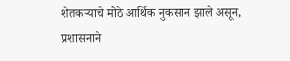शेतकऱ्याचे मोठे आर्थिक नुकसान झाले असून, प्रशासनाने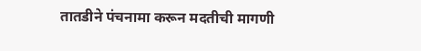तातडीने पंचनामा करून मदतीची मागणी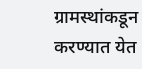ग्रामस्थांकडून करण्यात येत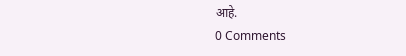आहे.
0 Comments